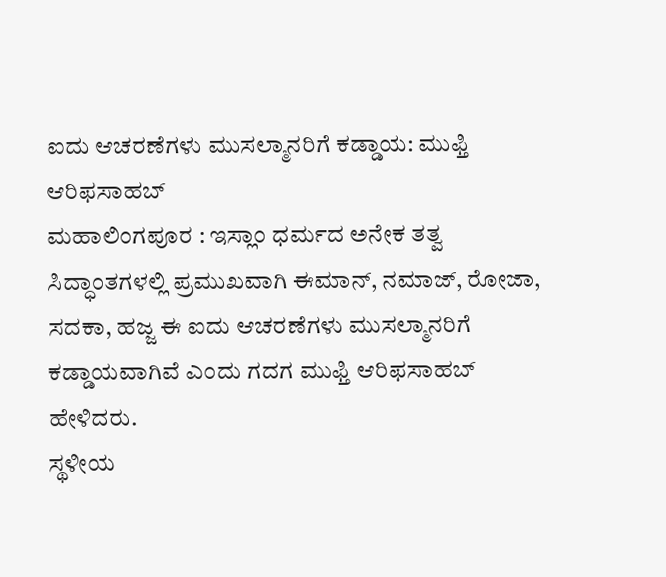ಐದು ಆಚರಣೆಗಳು ಮುಸಲ್ಮಾನರಿಗೆ ಕಡ್ಡಾಯ: ಮುಫ್ತಿ ಆರಿಫಸಾಹಬ್
ಮಹಾಲಿಂಗಪೂರ : ಇಸ್ಲಾಂ ಧರ್ಮದ ಅನೇಕ ತತ್ವ ಸಿದ್ಧಾಂತಗಳಲ್ಲಿ ಪ್ರಮುಖವಾಗಿ ಈಮಾನ್, ನಮಾಜ್, ರೋಜಾ, ಸದಕಾ, ಹಜ್ಜ ಈ ಐದು ಆಚರಣೆಗಳು ಮುಸಲ್ಮಾನರಿಗೆ ಕಡ್ಡಾಯವಾಗಿವೆ ಎಂದು ಗದಗ ಮುಫ್ತಿ ಆರಿಫಸಾಹಬ್ ಹೇಳಿದರು.
ಸ್ಥಳೀಯ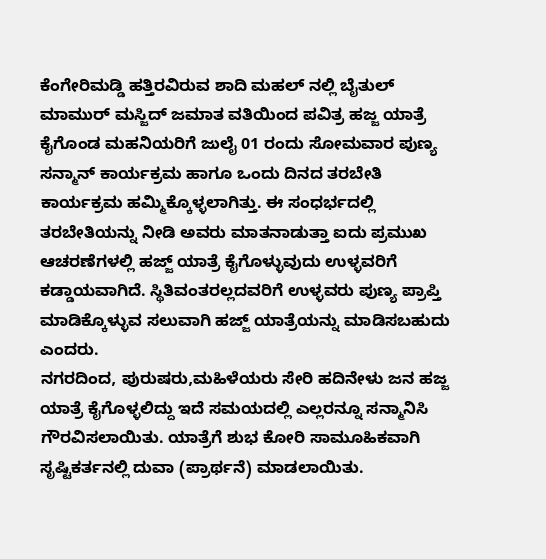ಕೆಂಗೇರಿಮಡ್ಡಿ ಹತ್ತಿರವಿರುವ ಶಾದಿ ಮಹಲ್ ನಲ್ಲಿ ಬೈತುಲ್ ಮಾಮುರ್ ಮಸ್ಜಿದ್ ಜಮಾತ ವತಿಯಿಂದ ಪವಿತ್ರ ಹಜ್ಜ ಯಾತ್ರೆ ಕೈಗೊಂಡ ಮಹನಿಯರಿಗೆ ಜುಲೈ 01 ರಂದು ಸೋಮವಾರ ಪುಣ್ಯ ಸನ್ಮಾನ್ ಕಾರ್ಯಕ್ರಮ ಹಾಗೂ ಒಂದು ದಿನದ ತರಬೇತಿ ಕಾರ್ಯಕ್ರಮ ಹಮ್ಮಿಕ್ಕೊಳ್ಳಲಾಗಿತ್ತು. ಈ ಸಂಧರ್ಭದಲ್ಲಿ ತರಬೇತಿಯನ್ನು ನೀಡಿ ಅವರು ಮಾತನಾಡುತ್ತಾ ಐದು ಪ್ರಮುಖ ಆಚರಣೆಗಳಲ್ಲಿ ಹಜ್ಜ್ ಯಾತ್ರೆ ಕೈಗೊಳ್ಳುವುದು ಉಳ್ಳವರಿಗೆ ಕಡ್ಡಾಯವಾಗಿದೆ. ಸ್ಥಿತಿವಂತರಲ್ಲದವರಿಗೆ ಉಳ್ಳವರು ಪುಣ್ಯ ಪ್ರಾಪ್ತಿ ಮಾಡಿಕ್ಕೊಳ್ಳುವ ಸಲುವಾಗಿ ಹಜ್ಜ್ ಯಾತ್ರೆಯನ್ನು ಮಾಡಿಸಬಹುದು ಎಂದರು.
ನಗರದಿಂದ, ಪುರುಷರು,ಮಹಿಳೆಯರು ಸೇರಿ ಹದಿನೇಳು ಜನ ಹಜ್ಜ ಯಾತ್ರೆ ಕೈಗೊಳ್ಳಲಿದ್ದು ಇದೆ ಸಮಯದಲ್ಲಿ ಎಲ್ಲರನ್ನೂ ಸನ್ಮಾನಿಸಿ ಗೌರವಿಸಲಾಯಿತು. ಯಾತ್ರೆಗೆ ಶುಭ ಕೋರಿ ಸಾಮೂಹಿಕವಾಗಿ ಸೃಷ್ಟಿಕರ್ತನಲ್ಲಿ ದುವಾ (ಪ್ರಾರ್ಥನೆ) ಮಾಡಲಾಯಿತು.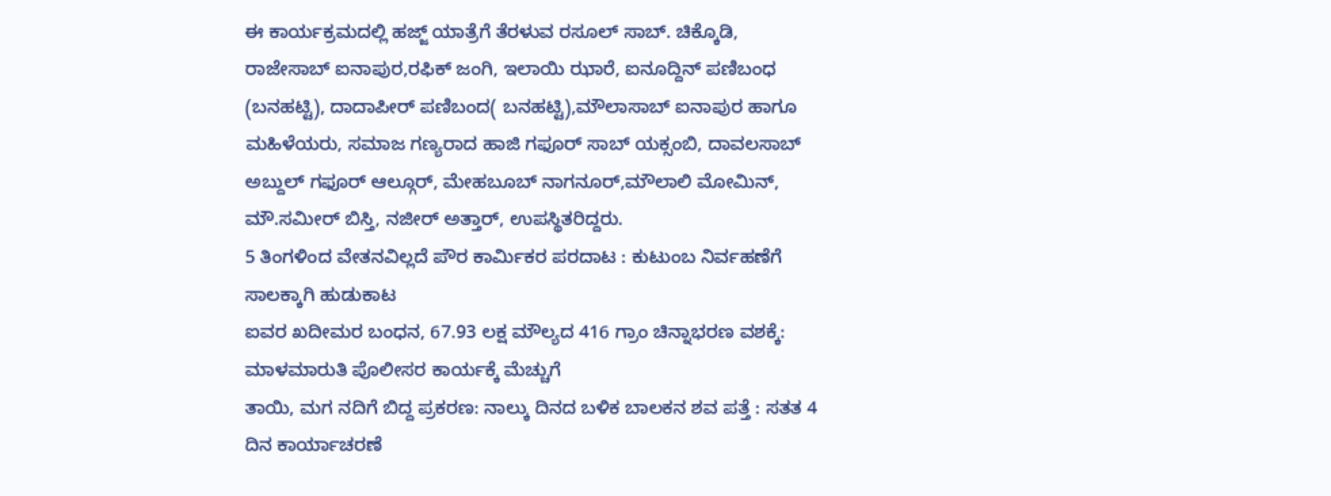ಈ ಕಾರ್ಯಕ್ರಮದಲ್ಲಿ ಹಜ್ಜ್ ಯಾತ್ರೆಗೆ ತೆರಳುವ ರಸೂಲ್ ಸಾಬ್. ಚಿಕ್ಕೊಡಿ, ರಾಜೇಸಾಬ್ ಐನಾಪುರ,ರಫಿಕ್ ಜಂಗಿ, ಇಲಾಯಿ ಝಾರೆ, ಐನೂದ್ದಿನ್ ಪಣಿಬಂಧ (ಬನಹಟ್ಟಿ), ದಾದಾಪೀರ್ ಪಣಿಬಂದ( ಬನಹಟ್ಟಿ),ಮೌಲಾಸಾಬ್ ಐನಾಪುರ ಹಾಗೂ ಮಹಿಳೆಯರು, ಸಮಾಜ ಗಣ್ಯರಾದ ಹಾಜಿ ಗಫೂರ್ ಸಾಬ್ ಯಕ್ಸಂಬಿ, ದಾವಲಸಾಬ್ ಅಬ್ದುಲ್ ಗಫೂರ್ ಆಲ್ಗೂರ್, ಮೇಹಬೂಬ್ ನಾಗನೂರ್,ಮೌಲಾಲಿ ಮೋಮಿನ್, ಮೌ.ಸಮೀರ್ ಬಿಸ್ತಿ, ನಜೀರ್ ಅತ್ತಾರ್, ಉಪಸ್ಥಿತರಿದ್ದರು.
5 ತಿಂಗಳಿಂದ ವೇತನವಿಲ್ಲದೆ ಪೌರ ಕಾರ್ಮಿಕರ ಪರದಾಟ : ಕುಟುಂಬ ನಿರ್ವಹಣೆಗೆ ಸಾಲಕ್ಕಾಗಿ ಹುಡುಕಾಟ
ಐವರ ಖದೀಮರ ಬಂಧನ, 67.93 ಲಕ್ಷ ಮೌಲ್ಯದ 416 ಗ್ರಾಂ ಚಿನ್ನಾಭರಣ ವಶಕ್ಕೆ: ಮಾಳಮಾರುತಿ ಪೊಲೀಸರ ಕಾರ್ಯಕ್ಕೆ ಮೆಚ್ಚುಗೆ
ತಾಯಿ, ಮಗ ನದಿಗೆ ಬಿದ್ದ ಪ್ರಕರಣ: ನಾಲ್ಕು ದಿನದ ಬಳಿಕ ಬಾಲಕನ ಶವ ಪತ್ತೆ : ಸತತ 4 ದಿನ ಕಾರ್ಯಾಚರಣೆ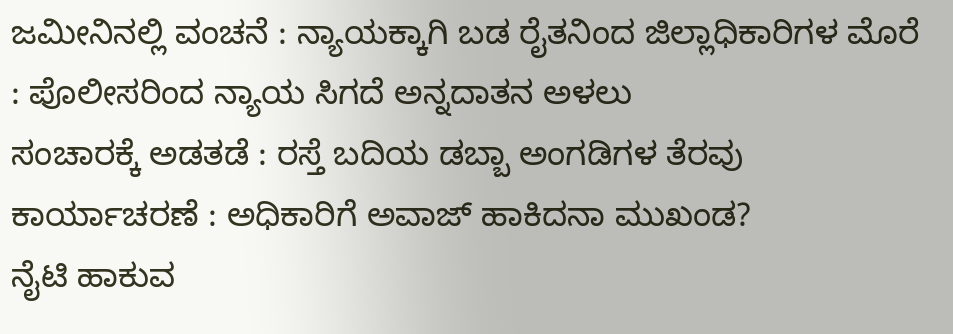ಜಮೀನಿನಲ್ಲಿ ವಂಚನೆ : ನ್ಯಾಯಕ್ಕಾಗಿ ಬಡ ರೈತನಿಂದ ಜಿಲ್ಲಾಧಿಕಾರಿಗಳ ಮೊರೆ : ಪೊಲೀಸರಿಂದ ನ್ಯಾಯ ಸಿಗದೆ ಅನ್ನದಾತನ ಅಳಲು
ಸಂಚಾರಕ್ಕೆ ಅಡತಡೆ : ರಸ್ತೆ ಬದಿಯ ಡಬ್ಬಾ ಅಂಗಡಿಗಳ ತೆರವು ಕಾರ್ಯಾಚರಣೆ : ಅಧಿಕಾರಿಗೆ ಅವಾಜ್ ಹಾಕಿದನಾ ಮುಖಂಡ?
ನೈಟಿ ಹಾಕುವ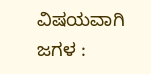ವಿಷಯವಾಗಿ ಜಗಳ :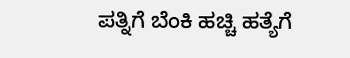ಪತ್ನಿಗೆ ಬೆಂಕಿ ಹಚ್ಚಿ ಹತ್ಯೆಗೆ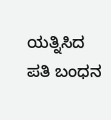ಯತ್ನಿಸಿದ ಪತಿ ಬಂಧನ